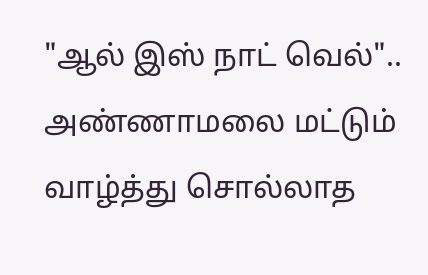"ஆல் இஸ் நாட் வெல்".. அண்ணாமலை மட்டும் வாழ்த்து சொல்லாத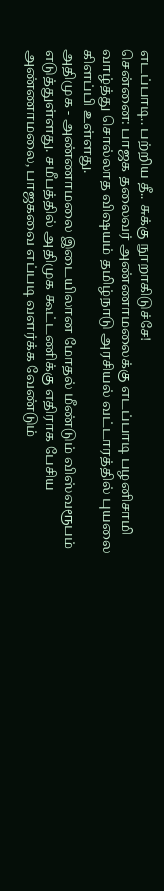எடப்பாடி.. பற்றிய தீ.. சுக்கு நூறாகிடுச்சே!
சென்னை: பாஜக தலைவர் அண்ணாமலைக்கு எடப்பாடி பழனிசாமி வாழ்த்து சொல்லாத விஷயம் தமிழ்நாடு அரசியல் வட்டாரத்தில் புயலை கிளப்பி உள்ளது.
அதிமுக - அண்ணாமலை இடையிலான மோதல் மீண்டும் விஸ்வரூபம் எடுத்துள்ளது. சமீபத்தில் அதிமுக கூட்டணிக்கு எதிராக பேசிய அண்ணாமலை, பாஜகவை எப்படி வளர்க்க வேண்டும்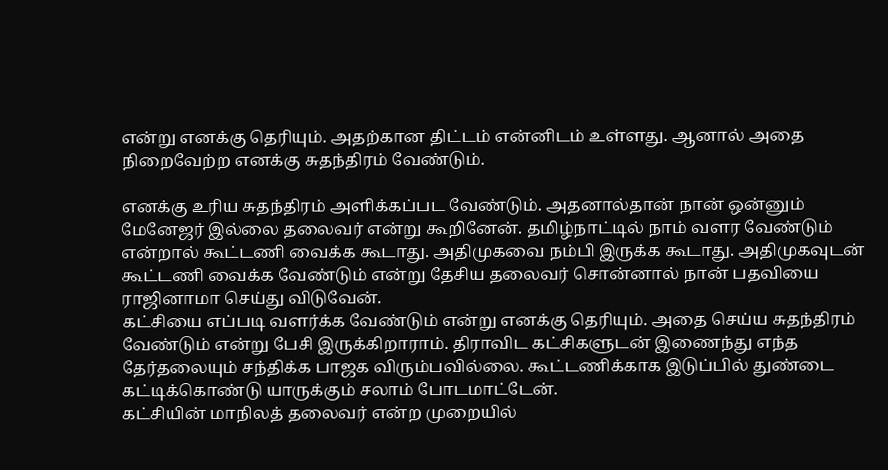என்று எனக்கு தெரியும். அதற்கான திட்டம் என்னிடம் உள்ளது. ஆனால் அதை நிறைவேற்ற எனக்கு சுதந்திரம் வேண்டும்.

எனக்கு உரிய சுதந்திரம் அளிக்கப்பட வேண்டும். அதனால்தான் நான் ஒன்னும் மேனேஜர் இல்லை தலைவர் என்று கூறினேன். தமிழ்நாட்டில் நாம் வளர வேண்டும் என்றால் கூட்டணி வைக்க கூடாது. அதிமுகவை நம்பி இருக்க கூடாது. அதிமுகவுடன் கூட்டணி வைக்க வேண்டும் என்று தேசிய தலைவர் சொன்னால் நான் பதவியை ராஜினாமா செய்து விடுவேன்.
கட்சியை எப்படி வளர்க்க வேண்டும் என்று எனக்கு தெரியும். அதை செய்ய சுதந்திரம் வேண்டும் என்று பேசி இருக்கிறாராம். திராவிட கட்சிகளுடன் இணைந்து எந்த தேர்தலையும் சந்திக்க பாஜக விரும்பவில்லை. கூட்டணிக்காக இடுப்பில் துண்டை கட்டிக்கொண்டு யாருக்கும் சலாம் போடமாட்டேன்.
கட்சியின் மாநிலத் தலைவர் என்ற முறையில்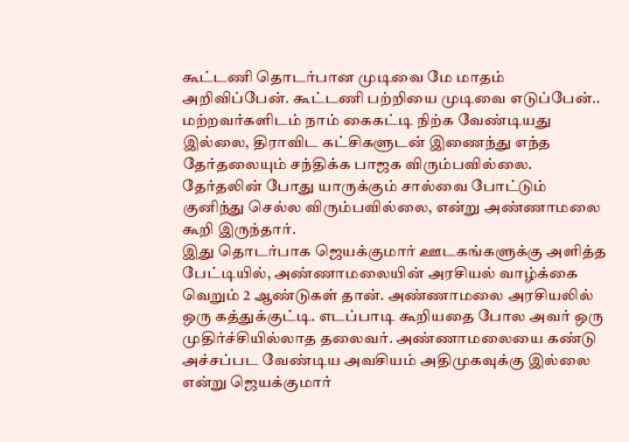கூட்டணி தொடர்பான முடிவை மே மாதம் அறிவிப்பேன். கூட்டணி பற்றியை முடிவை எடுப்பேன்.. மற்றவர்களிடம் நாம் கைகட்டி நிற்க வேண்டியது இல்லை, திராவிட கட்சிகளுடன் இணைந்து எந்த தேர்தலையும் சந்திக்க பாஜக விரும்பவில்லை. தேர்தலின் போது யாருக்கும் சால்வை போட்டும் குனிந்து செல்ல விரும்பவில்லை, என்று அண்ணாமலை கூறி இருந்தார்.
இது தொடர்பாக ஜெயக்குமார் ஊடகங்களுக்கு அளித்த பேட்டியில், அண்ணாமலையின் அரசியல் வாழ்க்கை வெறும் 2 ஆண்டுகள் தான். அண்ணாமலை அரசியலில் ஒரு கத்துக்குட்டி. எடப்பாடி கூறியதை போல அவர் ஒரு முதிர்ச்சியில்லாத தலைவர். அண்ணாமலையை கண்டு அச்சப்பட வேண்டிய அவசியம் அதிமுகவுக்கு இல்லை என்று ஜெயக்குமார்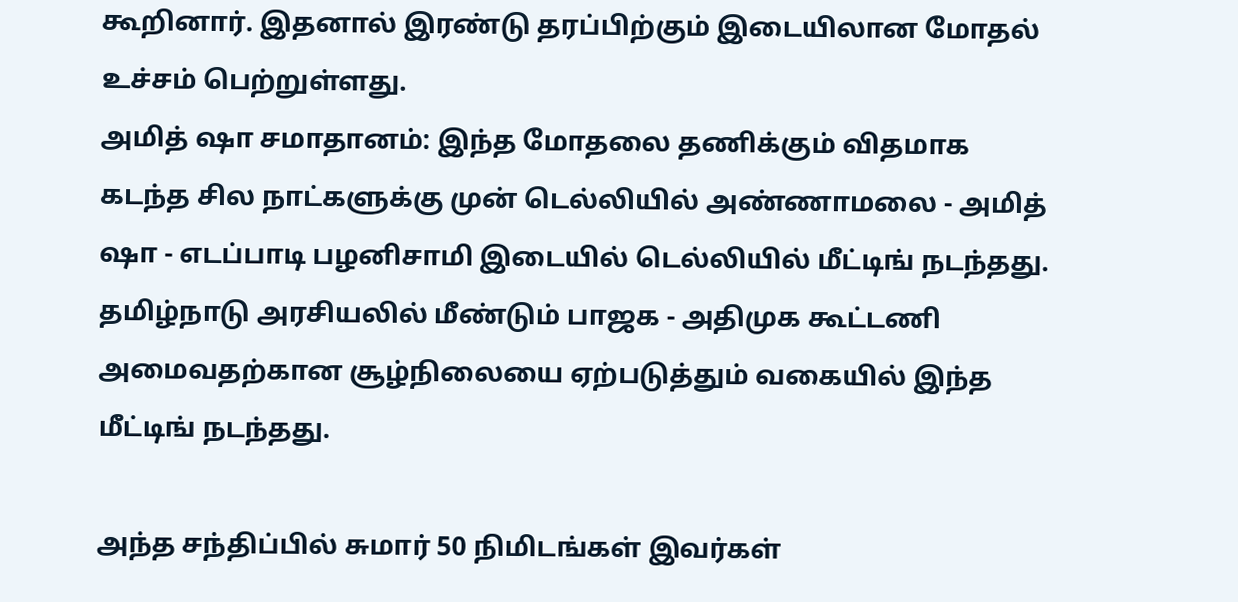கூறினார். இதனால் இரண்டு தரப்பிற்கும் இடையிலான மோதல் உச்சம் பெற்றுள்ளது.
அமித் ஷா சமாதானம்: இந்த மோதலை தணிக்கும் விதமாக கடந்த சில நாட்களுக்கு முன் டெல்லியில் அண்ணாமலை - அமித் ஷா - எடப்பாடி பழனிசாமி இடையில் டெல்லியில் மீட்டிங் நடந்தது. தமிழ்நாடு அரசியலில் மீண்டும் பாஜக - அதிமுக கூட்டணி அமைவதற்கான சூழ்நிலையை ஏற்படுத்தும் வகையில் இந்த மீட்டிங் நடந்தது.

அந்த சந்திப்பில் சுமார் 50 நிமிடங்கள் இவர்கள்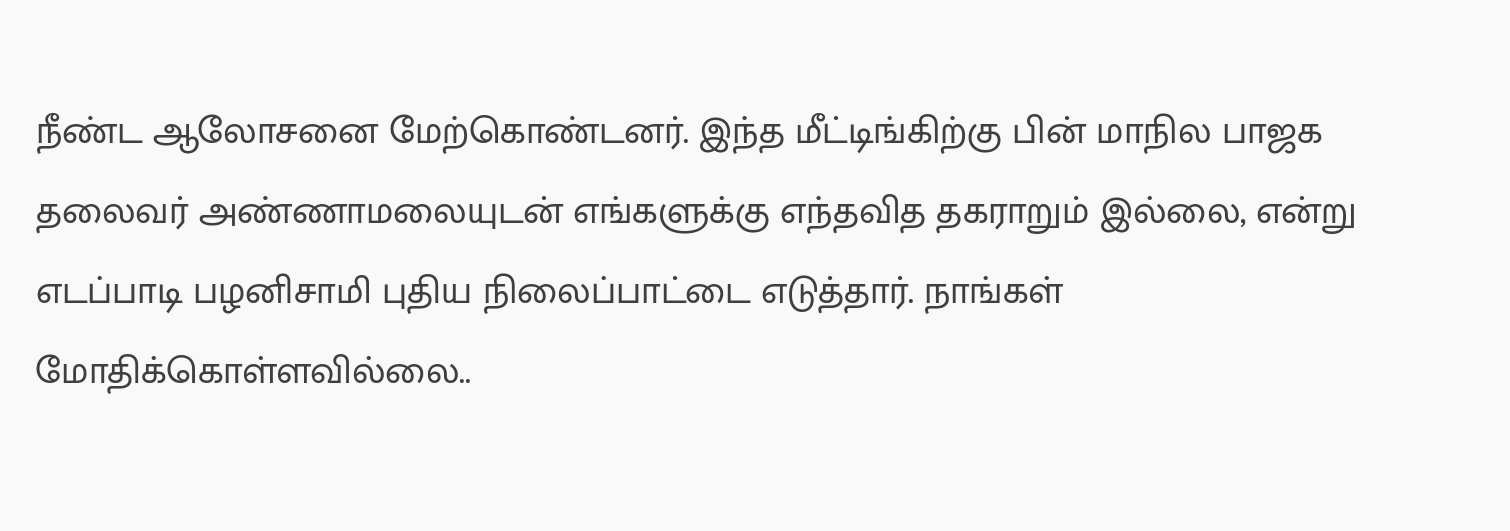நீண்ட ஆலோசனை மேற்கொண்டனர். இந்த மீட்டிங்கிற்கு பின் மாநில பாஜக தலைவர் அண்ணாமலையுடன் எங்களுக்கு எந்தவித தகராறும் இல்லை, என்று எடப்பாடி பழனிசாமி புதிய நிலைப்பாட்டை எடுத்தார். நாங்கள் மோதிக்கொள்ளவில்லை..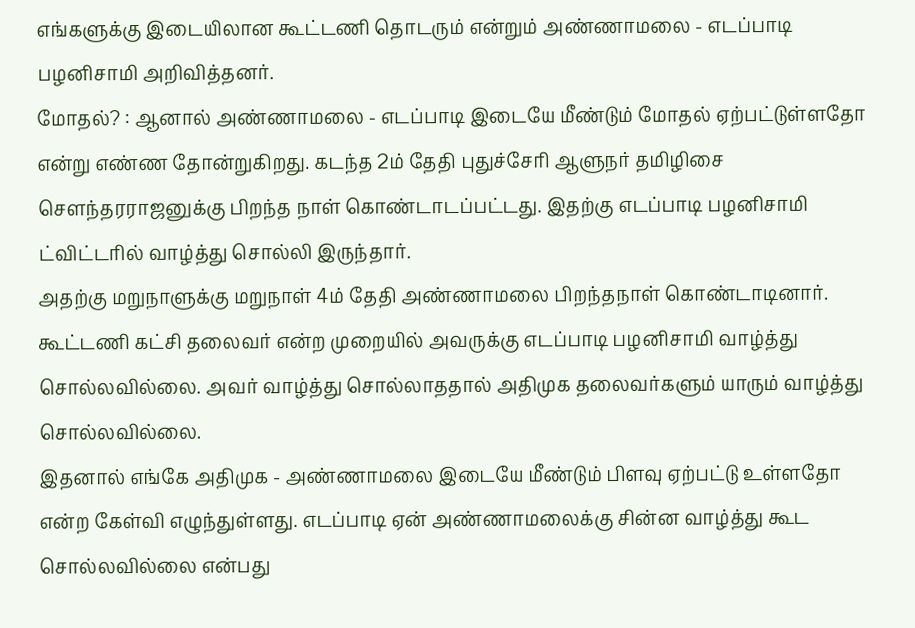எங்களுக்கு இடையிலான கூட்டணி தொடரும் என்றும் அண்ணாமலை - எடப்பாடி பழனிசாமி அறிவித்தனர்.
மோதல்? : ஆனால் அண்ணாமலை - எடப்பாடி இடையே மீண்டும் மோதல் ஏற்பட்டுள்ளதோ என்று எண்ண தோன்றுகிறது. கடந்த 2ம் தேதி புதுச்சேரி ஆளுநர் தமிழிசை சௌந்தரராஜனுக்கு பிறந்த நாள் கொண்டாடப்பட்டது. இதற்கு எடப்பாடி பழனிசாமி ட்விட்டரில் வாழ்த்து சொல்லி இருந்தார்.
அதற்கு மறுநாளுக்கு மறுநாள் 4ம் தேதி அண்ணாமலை பிறந்தநாள் கொண்டாடினார். கூட்டணி கட்சி தலைவர் என்ற முறையில் அவருக்கு எடப்பாடி பழனிசாமி வாழ்த்து சொல்லவில்லை. அவர் வாழ்த்து சொல்லாததால் அதிமுக தலைவர்களும் யாரும் வாழ்த்து சொல்லவில்லை.
இதனால் எங்கே அதிமுக - அண்ணாமலை இடையே மீண்டும் பிளவு ஏற்பட்டு உள்ளதோ என்ற கேள்வி எழுந்துள்ளது. எடப்பாடி ஏன் அண்ணாமலைக்கு சின்ன வாழ்த்து கூட சொல்லவில்லை என்பது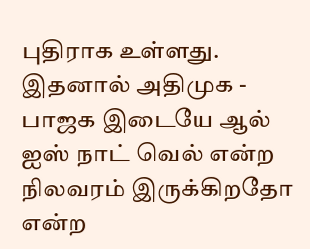புதிராக உள்ளது. இதனால் அதிமுக - பாஜக இடையே ஆல் ஐஸ் நாட் வெல் என்ற நிலவரம் இருக்கிறதோ என்ற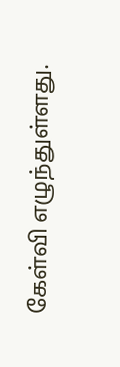கேள்வி எழுந்துள்ளது.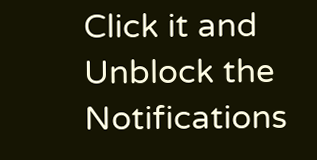Click it and Unblock the Notifications